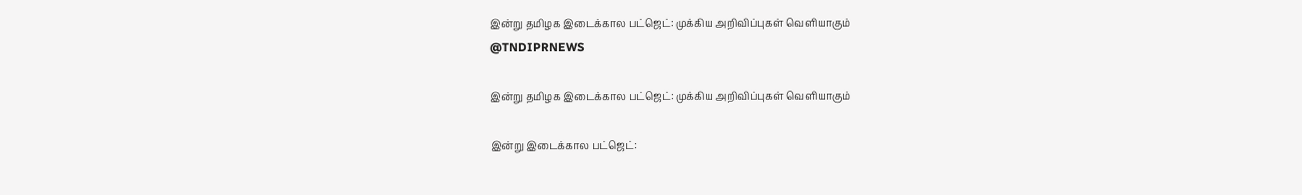இன்று தமிழக இடைக்கால பட்ஜெட்: முக்கிய அறிவிப்புகள் வெளியாகும்
@TNDIPRNEWS

இன்று தமிழக இடைக்கால பட்ஜெட்: முக்கிய அறிவிப்புகள் வெளியாகும்

இன்று இடைக்கால பட்ஜெட்: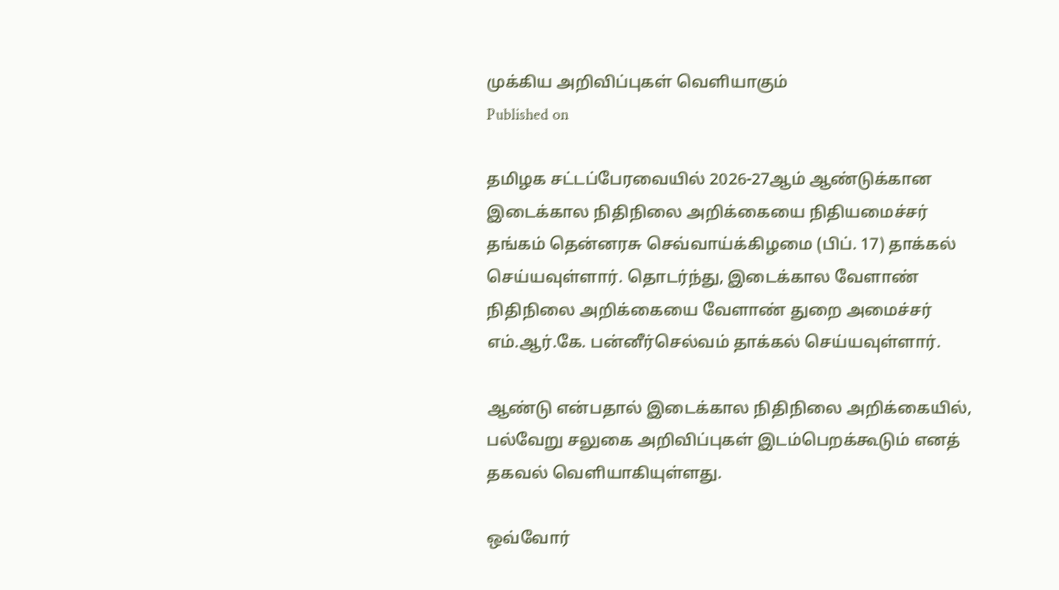முக்கிய அறிவிப்புகள் வெளியாகும்
Published on

தமிழக சட்டப்பேரவையில் 2026-27ஆம் ஆண்டுக்கான இடைக்கால நிதிநிலை அறிக்கையை நிதியமைச்சர் தங்கம் தென்னரசு செவ்வாய்க்கிழமை (பிப். 17) தாக்கல் செய்யவுள்ளார். தொடர்ந்து, இடைக்கால வேளாண் நிதிநிலை அறிக்கையை வேளாண் துறை அமைச்சர் எம்.ஆர்.கே. பன்னீர்செல்வம் தாக்கல் செய்யவுள்ளார்.

ஆண்டு என்பதால் இடைக்கால நிதிநிலை அறிக்கையில், பல்வேறு சலுகை அறிவிப்புகள் இடம்பெறக்கூடும் எனத் தகவல் வெளியாகியுள்ளது.

ஒவ்வோர்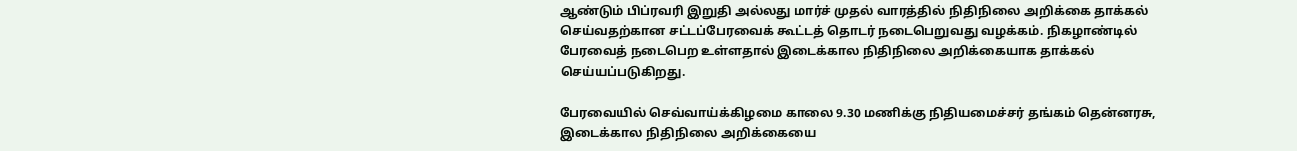ஆண்டும் பிப்ரவரி இறுதி அல்லது மார்ச் முதல் வாரத்தில் நிதிநிலை அறிக்கை தாக்கல் செய்வதற்கான சட்டப்பேரவைக் கூட்டத் தொடர் நடைபெறுவது வழக்கம். நிகழாண்டில் பேரவைத் நடைபெற உள்ளதால் இடைக்கால நிதிநிலை அறிக்கையாக தாக்கல் செய்யப்படுகிறது.

பேரவையில் செவ்வாய்க்கிழமை காலை 9.30 மணிக்கு நிதியமைச்சர் தங்கம் தென்னரசு, இடைக்கால நிதிநிலை அறிக்கையை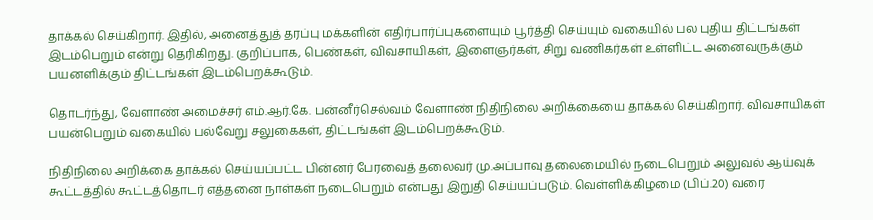தாக்கல் செய்கிறார். இதில், அனைத்துத் தரப்பு மக்களின் எதிர்பார்ப்புகளையும் பூர்த்தி செய்யும் வகையில் பல புதிய திட்டங்கள் இடம்பெறும் என்று தெரிகிறது. குறிப்பாக, பெண்கள், விவசாயிகள், இளைஞர்கள், சிறு வணிகர்கள் உள்ளிட்ட அனைவருக்கும் பயனளிக்கும் திட்டங்கள் இடம்பெறக்கூடும்.

தொடர்ந்து, வேளாண் அமைச்சர் எம்.ஆர்.கே. பன்னீர்செல்வம் வேளாண் நிதிநிலை அறிக்கையை தாக்கல் செய்கிறார். விவசாயிகள் பயன்பெறும் வகையில் பல்வேறு சலுகைகள், திட்டங்கள் இடம்பெறக்கூடும்.

நிதிநிலை அறிக்கை தாக்கல் செய்யப்பட்ட பின்னர் பேரவைத் தலைவர் மு.அப்பாவு தலைமையில் நடைபெறும் அலுவல் ஆய்வுக் கூட்டத்தில் கூட்டத்தொடர் எத்தனை நாள்கள் நடைபெறும் என்பது இறுதி செய்யப்படும். வெள்ளிக்கிழமை (பிப்.20) வரை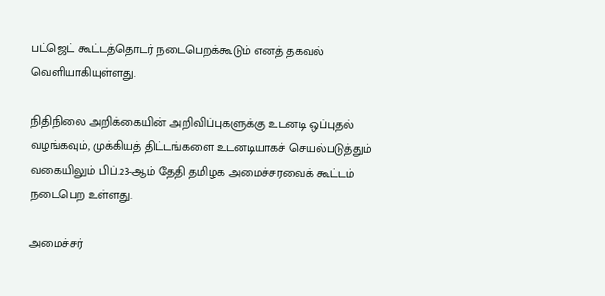பட்ஜெட் கூட்டத்தொடர் நடைபெறக்கூடும் எனத் தகவல் வெளியாகியுள்ளது.

நிதிநிலை அறிக்கையின் அறிவிப்புகளுக்கு உடனடி ஒப்புதல் வழங்கவும், முக்கியத் திட்டங்களை உடனடியாகச் செயல்படுத்தும் வகையிலும் பிப்.23-ஆம் தேதி தமிழக அமைச்சரவைக் கூட்டம் நடைபெற உள்ளது.

அமைச்சர்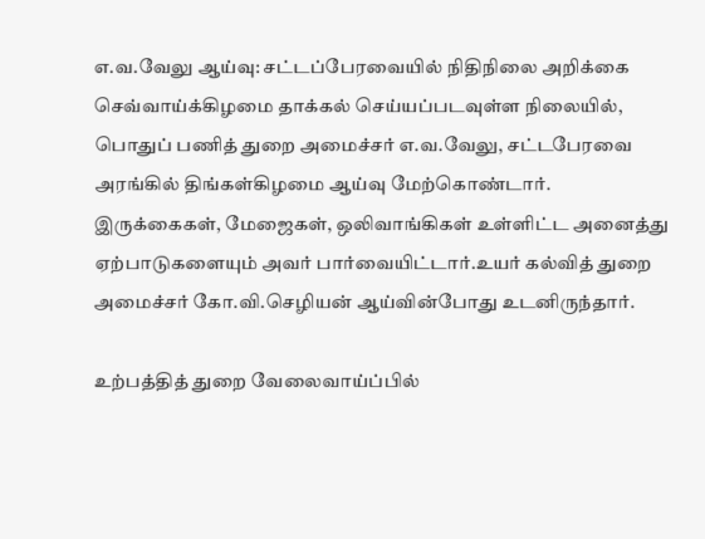எ.வ.வேலு ஆய்வு: சட்டப்பேரவையில் நிதிநிலை அறிக்கை செவ்வாய்க்கிழமை தாக்கல் செய்யப்படவுள்ள நிலையில், பொதுப் பணித் துறை அமைச்சர் எ.வ.வேலு, சட்டபேரவை அரங்கில் திங்கள்கிழமை ஆய்வு மேற்கொண்டார். இருக்கைகள், மேஜைகள், ஒலிவாங்கிகள் உள்ளிட்ட அனைத்து ஏற்பாடுகளையும் அவர் பார்வையிட்டார்.உயர் கல்வித் துறை அமைச்சர் கோ.வி.செழியன் ஆய்வின்போது உடனிருந்தார்.

உற்பத்தித் துறை வேலைவாய்ப்பில்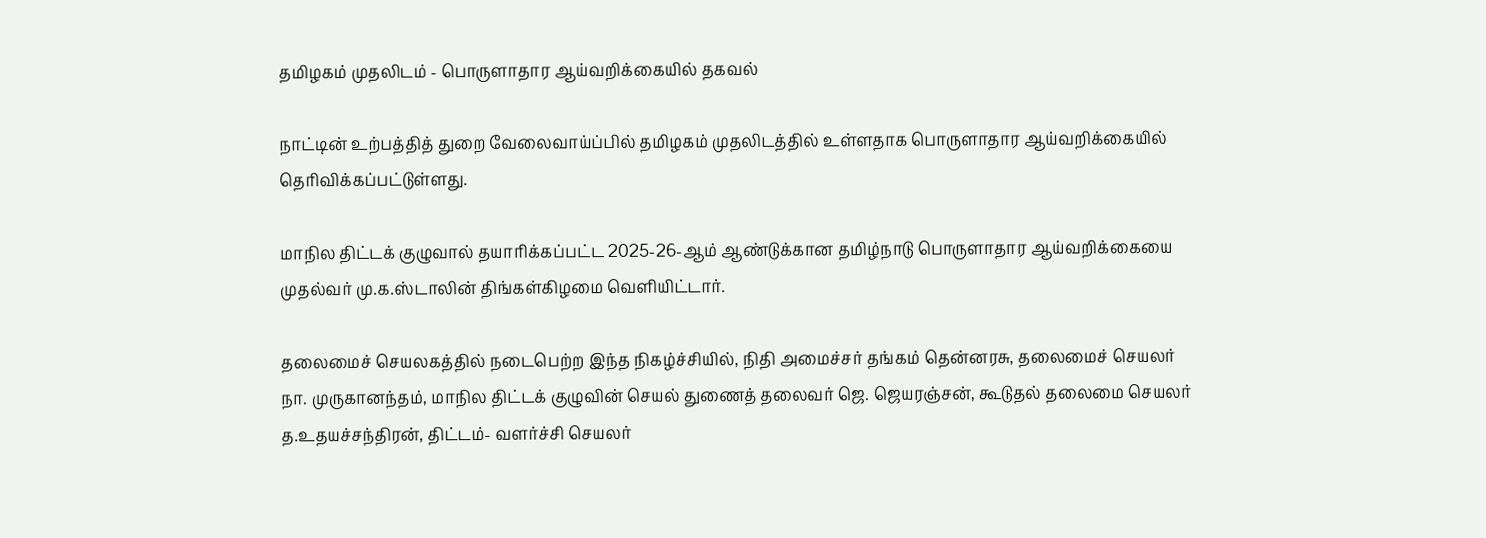தமிழகம் முதலிடம் - பொருளாதார ஆய்வறிக்கையில் தகவல்

நாட்டின் உற்பத்தித் துறை வேலைவாய்ப்பில் தமிழகம் முதலிடத்தில் உள்ளதாக பொருளாதார ஆய்வறிக்கையில் தெரிவிக்கப்பட்டுள்ளது.

மாநில திட்டக் குழுவால் தயாரிக்கப்பட்ட 2025-26-ஆம் ஆண்டுக்கான தமிழ்நாடு பொருளாதார ஆய்வறிக்கையை முதல்வர் மு.க.ஸ்டாலின் திங்கள்கிழமை வெளியிட்டார்.

தலைமைச் செயலகத்தில் நடைபெற்ற இந்த நிகழ்ச்சியில், நிதி அமைச்சர் தங்கம் தென்னரசு, தலைமைச் செயலர் நா. முருகானந்தம், மாநில திட்டக் குழுவின் செயல் துணைத் தலைவர் ஜெ. ஜெயரஞ்சன், கூடுதல் தலைமை செயலர் த.உதயச்சந்திரன், திட்டம்- வளர்ச்சி செயலர்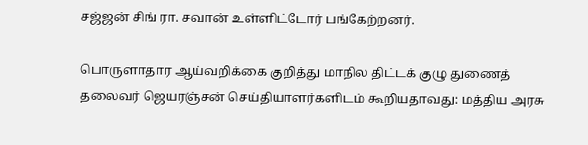சஜ்ஜன் சிங் ரா. சவான் உள்ளிட்டோர் பங்கேற்றனர்.

பொருளாதார ஆய்வறிக்கை குறித்து மாநில திட்டக் குழு துணைத் தலைவர் ஜெயரஞ்சன் செய்தியாளர்களிடம் கூறியதாவது: மத்திய அரசு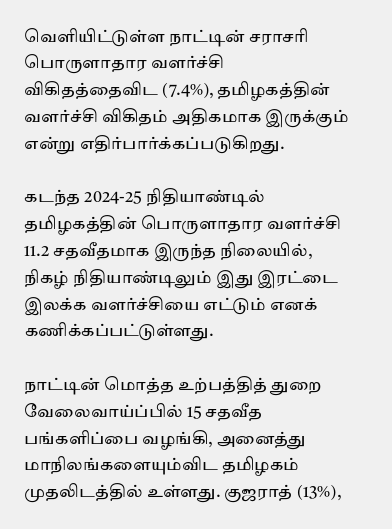வெளியிட்டுள்ள நாட்டின் சராசரி பொருளாதார வளர்ச்சி விகிதத்தைவிட (7.4%), தமிழகத்தின் வளர்ச்சி விகிதம் அதிகமாக இருக்கும் என்று எதிர்பார்க்கப்படுகிறது.

கடந்த 2024-25 நிதியாண்டில் தமிழகத்தின் பொருளாதார வளர்ச்சி 11.2 சதவீதமாக இருந்த நிலையில், நிகழ் நிதியாண்டிலும் இது இரட்டை இலக்க வளர்ச்சியை எட்டும் எனக் கணிக்கப்பட்டுள்ளது.

நாட்டின் மொத்த உற்பத்தித் துறை வேலைவாய்ப்பில் 15 சதவீத பங்களிப்பை வழங்கி, அனைத்து மாநிலங்களையும்விட தமிழகம் முதலிடத்தில் உள்ளது. குஜராத் (13%),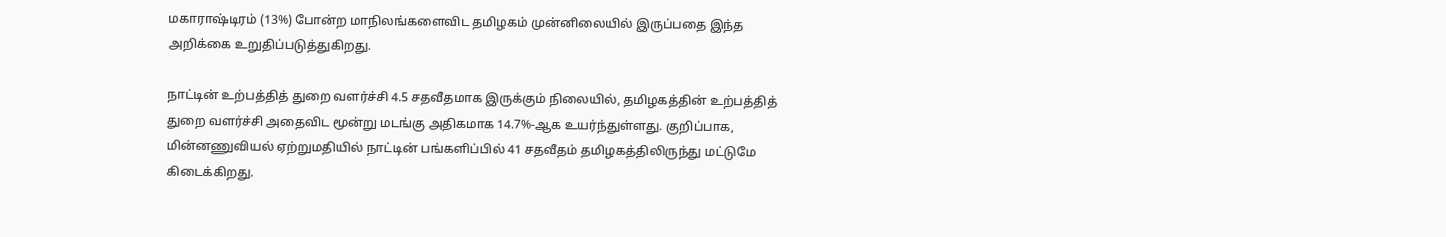மகாராஷ்டிரம் (13%) போன்ற மாநிலங்களைவிட தமிழகம் முன்னிலையில் இருப்பதை இந்த அறிக்கை உறுதிப்படுத்துகிறது.

நாட்டின் உற்பத்தித் துறை வளர்ச்சி 4.5 சதவீதமாக இருக்கும் நிலையில், தமிழகத்தின் உற்பத்தித் துறை வளர்ச்சி அதைவிட மூன்று மடங்கு அதிகமாக 14.7%-ஆக உயர்ந்துள்ளது. குறிப்பாக, மின்னணுவியல் ஏற்றுமதியில் நாட்டின் பங்களிப்பில் 41 சதவீதம் தமிழகத்திலிருந்து மட்டுமே கிடைக்கிறது.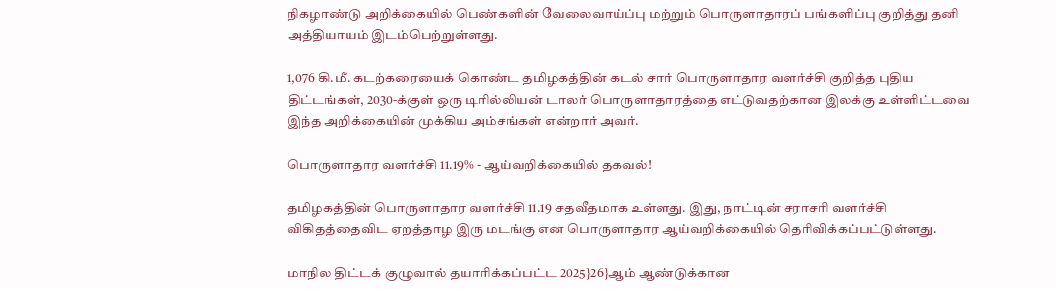நிகழாண்டு அறிக்கையில் பெண்களின் வேலைவாய்ப்பு மற்றும் பொருளாதாரப் பங்களிப்பு குறித்து தனி அத்தியாயம் இடம்பெற்றுள்ளது.

1,076 கி.மீ. கடற்கரையைக் கொண்ட தமிழகத்தின் கடல் சார் பொருளாதார வளர்ச்சி குறித்த புதிய திட்டங்கள், 2030-க்குள் ஒரு டிரில்லியன் டாலர் பொருளாதாரத்தை எட்டுவதற்கான இலக்கு உள்ளிட்டவை இந்த அறிக்கையின் முக்கிய அம்சங்கள் என்றார் அவர்.

பொருளாதார வளர்ச்சி 11.19% - ஆய்வறிக்கையில் தகவல்!

தமிழகத்தின் பொருளாதார வளர்ச்சி 11.19 சதவீதமாக உள்ளது. இது, நாட்டின் சராசரி வளர்ச்சி விகிதத்தைவிட ஏறத்தாழ இரு மடங்கு என பொருளாதார ஆய்வறிக்கையில் தெரிவிக்கப்பட்டுள்ளது.

மாநில திட்டக் குழுவால் தயாரிக்கப்பட்ட 2025}26}ஆம் ஆண்டுக்கான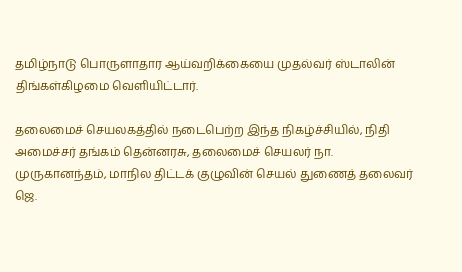தமிழ்நாடு பொருளாதார ஆய்வறிக்கையை முதல்வர் ஸ்டாலின் திங்கள்கிழமை வெளியிட்டார்.

தலைமைச் செயலகத்தில் நடைபெற்ற இந்த நிகழ்ச்சியில், நிதி அமைச்சர் தங்கம் தென்னரசு, தலைமைச் செயலர் நா. முருகானந்தம், மாநில திட்டக் குழுவின் செயல் துணைத் தலைவர் ஜெ.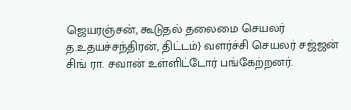ஜெயரஞ்சன், கூடுதல் தலைமை செயலர் த.உதயச்சந்திரன், திட்டம்} வளர்ச்சி செயலர் சஜ்ஜன் சிங் ரா. சவான் உள்ளிட்டோர் பங்கேற்றனர்.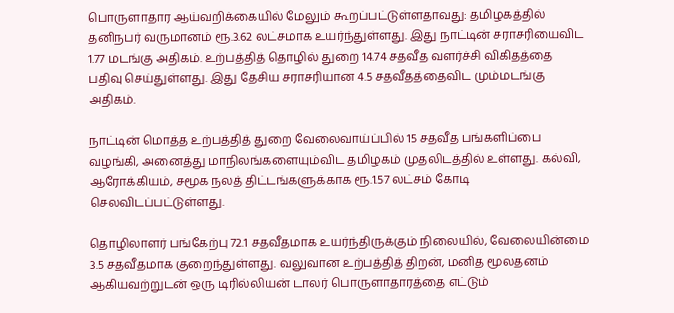பொருளாதார ஆய்வறிக்கையில் மேலும் கூறப்பட்டுள்ளதாவது: தமிழகத்தில் தனிநபர் வருமானம் ரூ.3.62 லட்சமாக உயர்ந்துள்ளது. இது நாட்டின் சராசரியைவிட 1.77 மடங்கு அதிகம். உற்பத்தித் தொழில் துறை 14.74 சதவீத வளர்ச்சி விகிதத்தை பதிவு செய்துள்ளது. இது தேசிய சராசரியான 4.5 சதவீதத்தைவிட மும்மடங்கு அதிகம்.

நாட்டின் மொத்த உற்பத்தித் துறை வேலைவாய்ப்பில் 15 சதவீத பங்களிப்பை வழங்கி, அனைத்து மாநிலங்களையும்விட தமிழகம் முதலிடத்தில் உள்ளது. கல்வி, ஆரோக்கியம், சமூக நலத் திட்டங்களுக்காக ரூ.1.57 லட்சம் கோடி செலவிடப்பட்டுள்ளது.

தொழிலாளர் பங்கேற்பு 72.1 சதவீதமாக உயர்ந்திருக்கும் நிலையில், வேலையின்மை 3.5 சதவீதமாக குறைந்துள்ளது. வலுவான உற்பத்தித் திறன், மனித மூலதனம் ஆகியவற்றுடன் ஒரு டிரில்லியன் டாலர் பொருளாதாரத்தை எட்டும்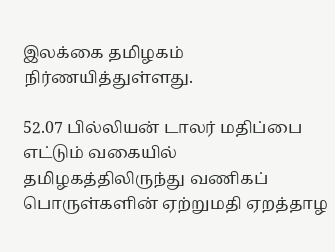இலக்கை தமிழகம் நிர்ணயித்துள்ளது.

52.07 பில்லியன் டாலர் மதிப்பை எட்டும் வகையில் தமிழகத்திலிருந்து வணிகப் பொருள்களின் ஏற்றுமதி ஏறத்தாழ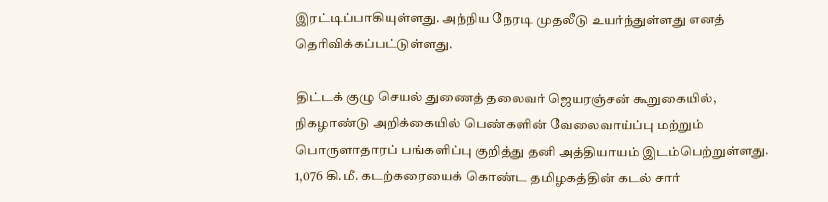இரட்டிப்பாகியுள்ளது. அந்நிய நேரடி முதலீடு உயர்ந்துள்ளது எனத் தெரிவிக்கப்பட்டுள்ளது.

திட்டக் குழு செயல் துணைத் தலைவர் ஜெயரஞ்சன் கூறுகையில், நிகழாண்டு அறிக்கையில் பெண்களின் வேலைவாய்ப்பு மற்றும் பொருளாதாரப் பங்களிப்பு குறித்து தனி அத்தியாயம் இடம்பெற்றுள்ளது. 1,076 கி.மீ. கடற்கரையைக் கொண்ட தமிழகத்தின் கடல் சார்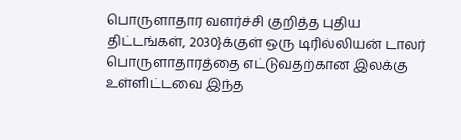பொருளாதார வளர்ச்சி குறித்த புதிய திட்டங்கள், 2030}க்குள் ஒரு டிரில்லியன் டாலர் பொருளாதாரத்தை எட்டுவதற்கான இலக்கு உள்ளிட்டவை இந்த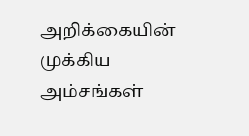அறிக்கையின் முக்கிய அம்சங்கள்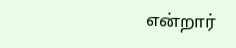என்றார்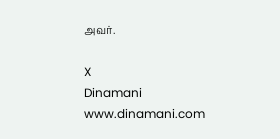அவர்.

X
Dinamani
www.dinamani.com